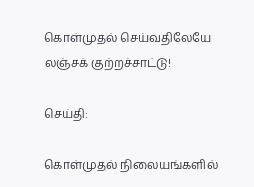கொள்முதல் செய்வதிலேயே லஞ்சக் குற்றச்சாட்டு!

செய்தி:

கொள்முதல் நிலையங்களில்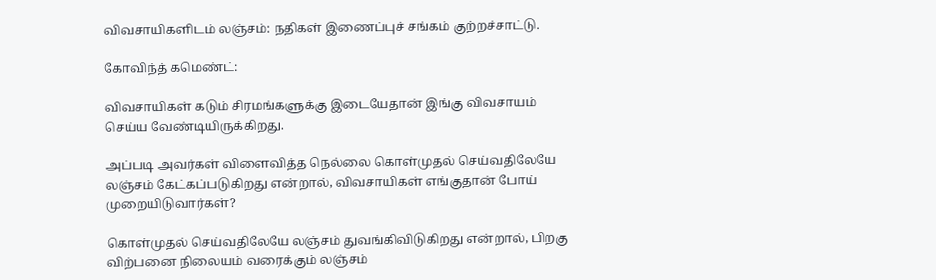விவசாயிகளிடம் லஞ்சம்: நதிகள் இணைப்புச் சங்கம் குற்றச்சாட்டு.

கோவிந்த் கமெண்ட்:

விவசாயிகள் கடும் சிரமங்களுக்கு இடையேதான் இங்கு விவசாயம் செய்ய வேண்டியிருக்கிறது.

அப்படி அவர்கள் விளைவித்த நெல்லை கொள்முதல் செய்வதிலேயே லஞ்சம் கேட்கப்படுகிறது என்றால், விவசாயிகள் எங்குதான் போய் முறையிடுவார்கள்?

கொள்முதல் செய்வதிலேயே லஞ்சம் துவங்கிவிடுகிறது என்றால், பிறகு விற்பனை நிலையம் வரைக்கும் லஞ்சம்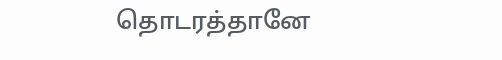தொடரத்தானே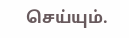செய்யும்.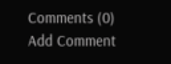Comments (0)
Add Comment